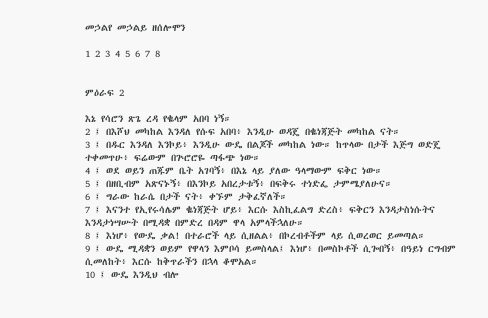መኃልየ መኃልይ ዘሰሎሞን

1 2 3 4 5 6 7 8


ምዕራፍ 2

እኔ የሳሮን ጽጌ ረዳ የቈላም አበባ ነኝ።
2 ፤ በእሾህ መካከል እንዳለ የሱፍ አበባ፥ እንዲሁ ወዳጄ በቈነጃጅት መካከል ናት።
3 ፤ በዱር እንዳለ እንኮይ፥ እንዲሁ ውዴ በልጆች መካከል ነው። ከጥላው በታች እጅግ ወድጄ ተቀመጥሁ፥ ፍሬውም በጕሮሮዬ ጣፋጭ ነው።
4 ፤ ወደ ወይን ጠጁም ቤት አገባኝ፥ በእኔ ላይ ያለው ዓላማውም ፍቅር ነው።
5 ፤ በዘቢብም አጽናኑኝ፥ በእንኮይ አበረታቱኝ፥ በፍቅሩ ተነድፌ ታምሜያለሁና።
6 ፤ ግራው ከራሴ በታች ናት፥ ቀኙም ታቅፈኛለች።
7 ፤ እናንተ የኢየሩሳሌም ቈነጃጅት ሆይ፥ እርሱ እስኪፈልግ ድረስ፥ ፍቅርን እንዳታስነሱትና እንዳታነሣሡት በሚዳቋ በምድረ በዳም ዋላ አምላችኋለሁ።
8 ፤ እነሆ፥ የውዴ ቃል! በተራሮች ላይ ሲዘልል፥ በኮረብቶችም ላይ ሲወረወር ይመጣል።
9 ፤ ውዴ ሚዳቋን ወይም የዋላን እምቦሳ ይመስላል፤ እነሆ፥ በመስኮቶች ሲጐበኝ፥ በዓይነ ርግብም ሲመለከት፥ እርሱ ከቅጥራችን በኋላ ቆሞአል።
10 ፤ ውዴ እንዲህ ብሎ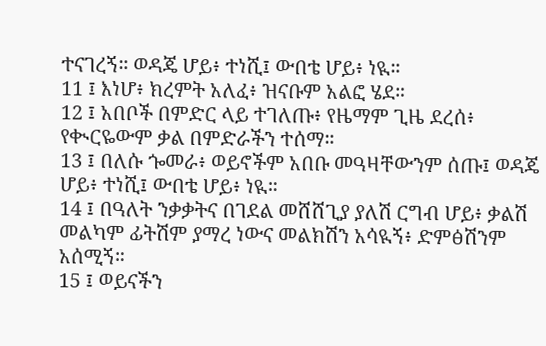ተናገረኝ። ወዳጄ ሆይ፥ ተነሺ፤ ውበቴ ሆይ፥ ነዪ።
11 ፤ እነሆ፥ ክረምት አለፈ፥ ዝናቡም አልፎ ሄደ።
12 ፤ አበቦች በምድር ላይ ተገለጡ፥ የዜማም ጊዜ ደረሰ፥ የቊርዬውም ቃል በምድራችን ተሰማ።
13 ፤ በለሱ ጐመራ፥ ወይኖችም አበቡ መዓዛቸውንም ሰጡ፤ ወዳጄ ሆይ፥ ተነሺ፤ ውበቴ ሆይ፥ ነዪ።
14 ፤ በዓለት ንቃቃትና በገደል መሸሸጊያ ያለሽ ርግብ ሆይ፥ ቃልሽ መልካም ፊትሽም ያማረ ነውና መልክሽን አሳዪኝ፥ ድምፅሽንም አሰሚኝ።
15 ፤ ወይናችን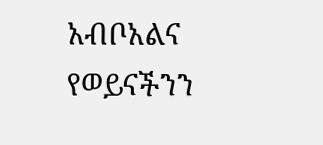አብቦአልና የወይናችንን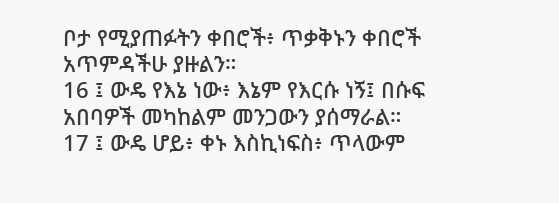ቦታ የሚያጠፉትን ቀበሮች፥ ጥቃቅኑን ቀበሮች አጥምዳችሁ ያዙልን።
16 ፤ ውዴ የእኔ ነው፥ እኔም የእርሱ ነኝ፤ በሱፍ አበባዎች መካከልም መንጋውን ያሰማራል።
17 ፤ ውዴ ሆይ፥ ቀኑ እስኪነፍስ፥ ጥላውም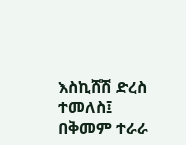እስኪሸሽ ድረስ ተመለስ፤ በቅመም ተራራ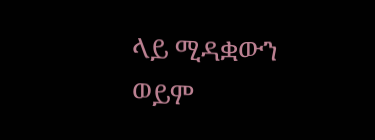ላይ ሚዳቋውን ወይም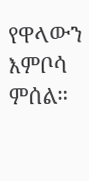የዋላውን እምቦሳ ምሰል።